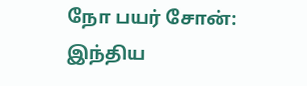நோ பயர் சோன்: இந்திய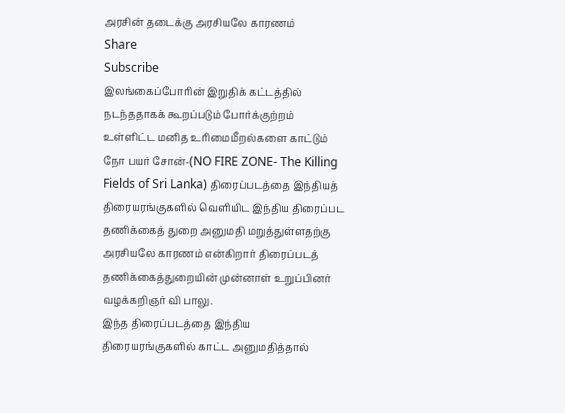அரசின் தடைக்கு அரசியலே காரணம்
Share
Subscribe
இலங்கைப்போரின் இறுதிக் கட்டத்தில் நடந்ததாகக் கூறப்படும் போர்க்குற்றம் உள்ளிட்ட மனித உரிமைமீறல்களை காட்டும் நோ பயர் சோன்-(NO FIRE ZONE- The Killing Fields of Sri Lanka) திரைப்படத்தை இந்தியத் திரையரங்குகளில் வெளியிட இந்திய திரைப்பட தணிக்கைத் துறை அனுமதி மறுத்துள்ளதற்கு அரசியலே காரணம் என்கிறார் திரைப்படத் தணிக்கைத்துறையின் முன்னாள் உறுப்பினர் வழக்கறிஞர் வி பாலு.
இந்த திரைப்படத்தை இந்திய திரையரங்குகளில் காட்ட அனுமதித்தால்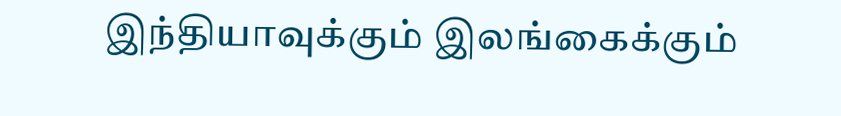இந்தியாவுக்கும் இலங்கைக்கும்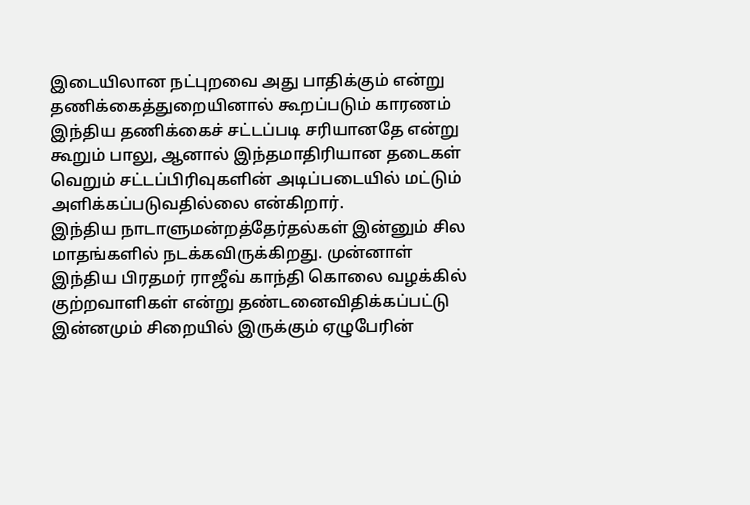இடையிலான நட்புறவை அது பாதிக்கும் என்று தணிக்கைத்துறையினால் கூறப்படும் காரணம் இந்திய தணிக்கைச் சட்டப்படி சரியானதே என்று கூறும் பாலு, ஆனால் இந்தமாதிரியான தடைகள் வெறும் சட்டப்பிரிவுகளின் அடிப்படையில் மட்டும் அளிக்கப்படுவதில்லை என்கிறார்.
இந்திய நாடாளுமன்றத்தேர்தல்கள் இன்னும் சில மாதங்களில் நடக்கவிருக்கிறது. முன்னாள் இந்திய பிரதமர் ராஜீவ் காந்தி கொலை வழக்கில் குற்றவாளிகள் என்று தண்டனைவிதிக்கப்பட்டு இன்னமும் சிறையில் இருக்கும் ஏழுபேரின்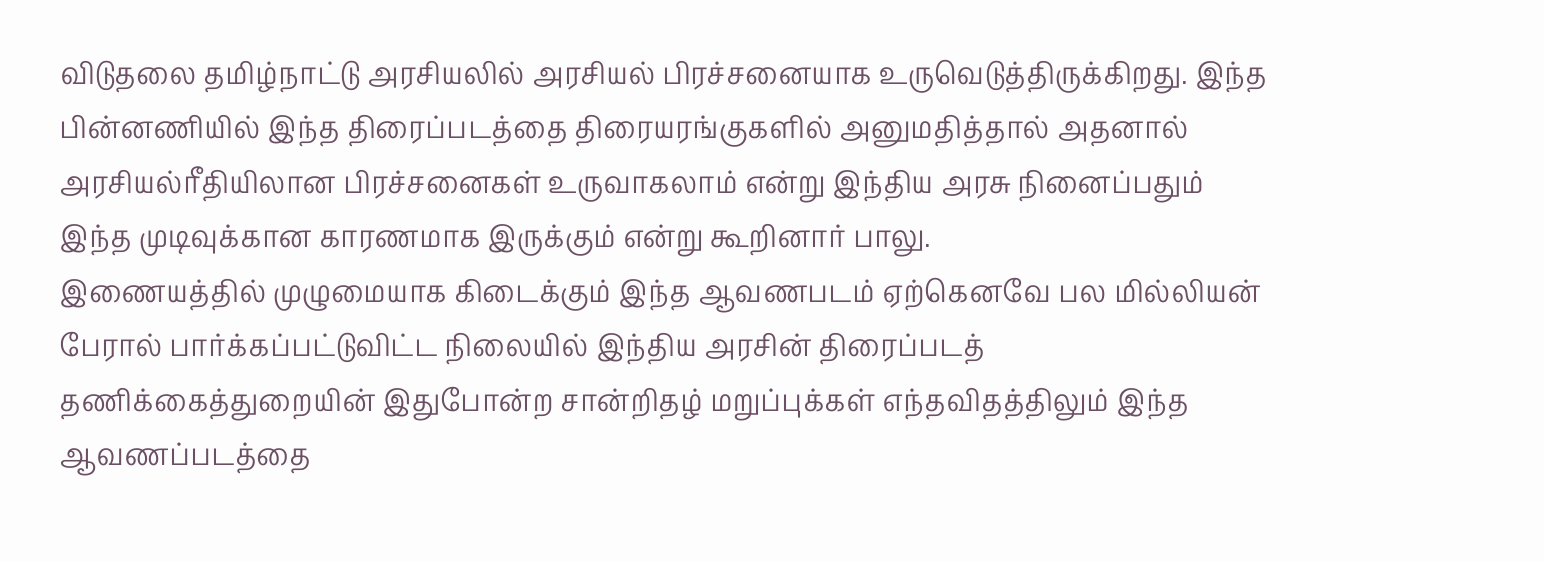விடுதலை தமிழ்நாட்டு அரசியலில் அரசியல் பிரச்சனையாக உருவெடுத்திருக்கிறது. இந்த பின்னணியில் இந்த திரைப்படத்தை திரையரங்குகளில் அனுமதித்தால் அதனால் அரசியல்ரீதியிலான பிரச்சனைகள் உருவாகலாம் என்று இந்திய அரசு நினைப்பதும் இந்த முடிவுக்கான காரணமாக இருக்கும் என்று கூறினார் பாலு.
இணையத்தில் முழுமையாக கிடைக்கும் இந்த ஆவணபடம் ஏற்கெனவே பல மில்லியன் பேரால் பார்க்கப்பட்டுவிட்ட நிலையில் இந்திய அரசின் திரைப்படத் தணிக்கைத்துறையின் இதுபோன்ற சான்றிதழ் மறுப்புக்கள் எந்தவிதத்திலும் இந்த ஆவணப்படத்தை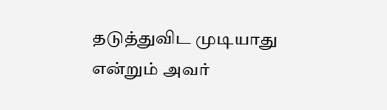தடுத்துவிட முடியாது என்றும் அவர்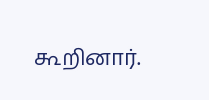கூறினார்.